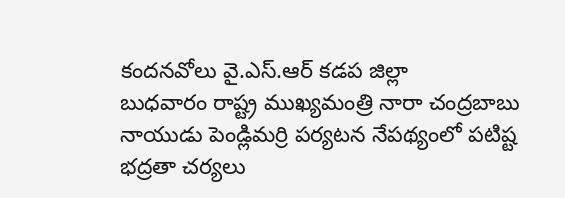కందనవోలు వై.ఎస్.ఆర్ కడప జిల్లా
బుధవారం రాష్ట్ర ముఖ్యమంత్రి నారా చంద్రబాబు నాయుడు పెండ్లిమర్రి పర్యటన నేపథ్యంలో పటిష్ట భద్రతా చర్యలు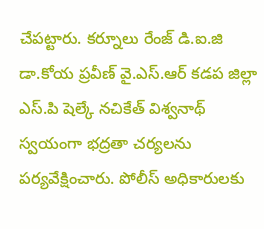చేపట్టారు. కర్నూలు రేంజ్ డి.ఐ.జి డా.కోయ ప్రవీణ్ వై.ఎస్.ఆర్ కడప జిల్లా ఎస్.పి షెల్కే నచికేత్ విశ్వనాథ్ స్వయంగా భద్రతా చర్యలను పర్యవేక్షించారు. పోలీస్ అధికారులకు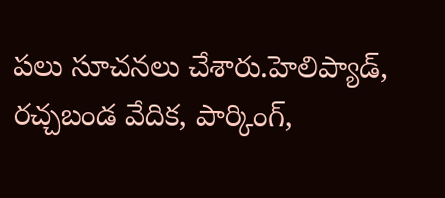పలు సూచనలు చేశారు.హెలిప్యాడ్, రచ్చబండ వేదిక, పార్కింగ్,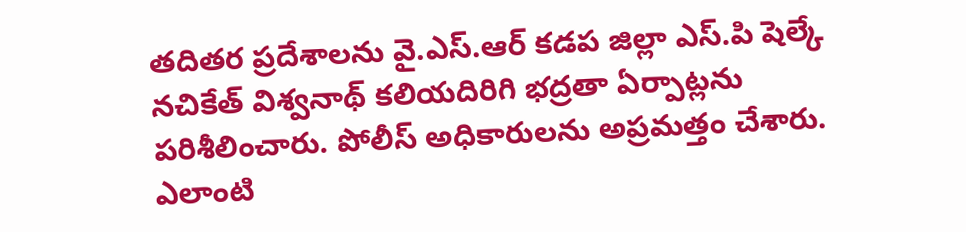తదితర ప్రదేశాలను వై.ఎస్.ఆర్ కడప జిల్లా ఎస్.పి షెల్కే నచికేత్ విశ్వనాథ్ కలియదిరిగి భద్రతా ఏర్పాట్లను పరిశీలించారు. పోలీస్ అధికారులను అప్రమత్తం చేశారు. ఎలాంటి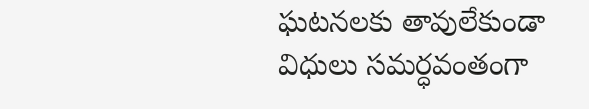ఘటనలకు తావులేకుండా విధులు సమర్ధవంతంగా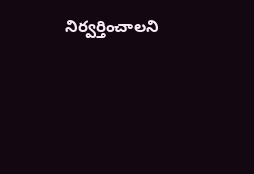నిర్వర్తించాలని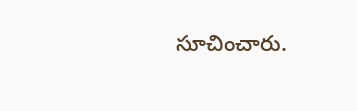సూచించారు.